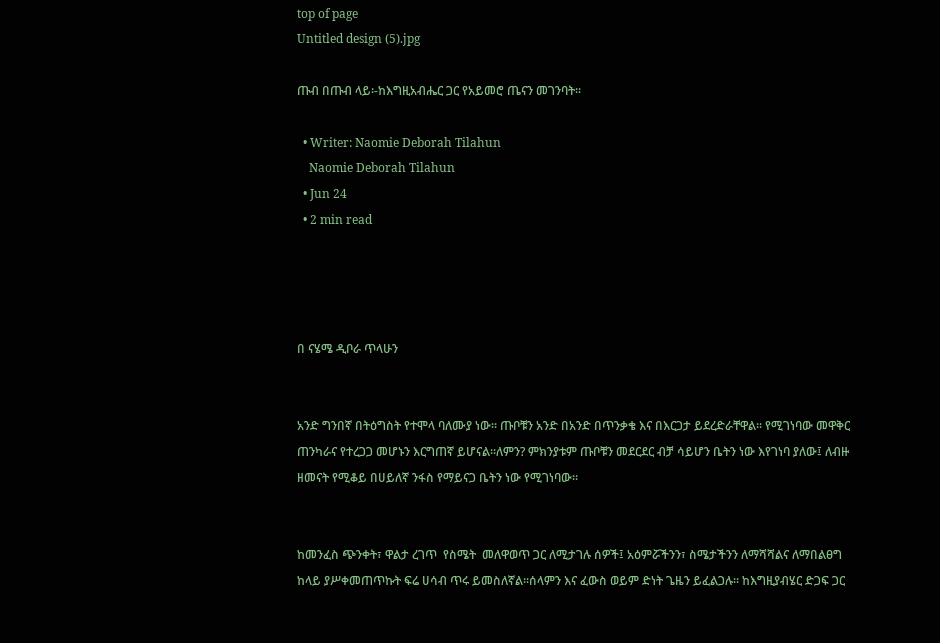top of page
Untitled design (5).jpg

ጡብ በጡብ ላይ፡-ከእግዚአብሔር ጋር የአይመሮ ጤናን መገንባት፡፡

  • Writer: Naomie Deborah Tilahun
    Naomie Deborah Tilahun
  • Jun 24
  • 2 min read




በ ናሄሜ ዲቦራ ጥላሁን


አንድ ግንበኛ በትዕግስት የተሞላ ባለሙያ ነው፡፡ ጡቦቹን አንድ በአንድ በጥንቃቄ እና በእርጋታ ይደረድራቸዋል፡፡ የሚገነባው መዋቅር ጠንካራና የተረጋጋ መሆኑን እርግጠኛ ይሆናል፡፡ለምን? ምክንያቱም ጡቦቹን መደርደር ብቻ ሳይሆን ቤትን ነው እየገነባ ያለው፤ ለብዙ ዘመናት የሚቆይ በሀይለኛ ንፋስ የማይናጋ ቤትን ነው የሚገነባው፡፡


ከመንፈስ ጭንቀት፣ ዋልታ ረገጥ  የስሜት  መለዋወጥ ጋር ለሚታገሉ ሰዎች፤ አዕምሯችንን፣ ስሜታችንን ለማሻሻልና ለማበልፀግ ከላይ ያሥቀመጠጥኩት ፍሬ ሀሳብ ጥሩ ይመስለኛል፡፡ሰላምን እና ፈውስ ወይም ድነት ጌዜን ይፈልጋሉ፡፡ ከእግዚያብሄር ድጋፍ ጋር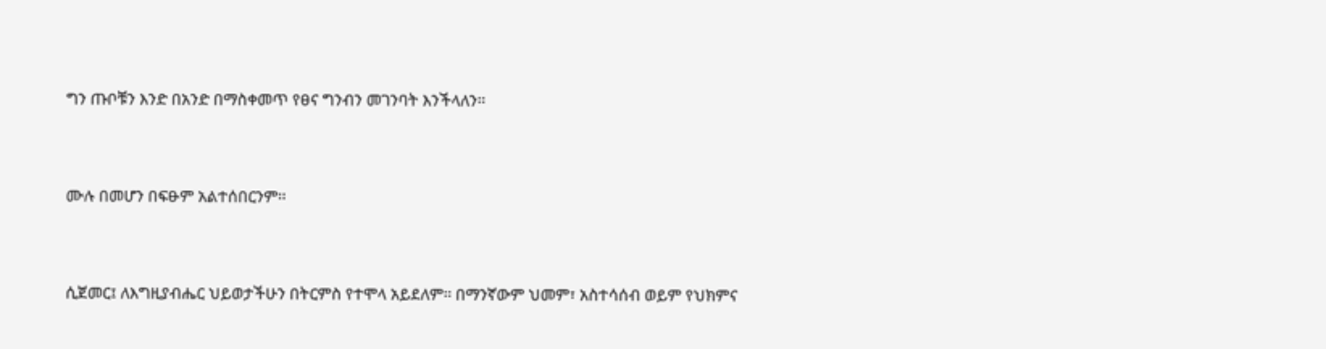ግን ጡቦቹን እንድ በአንድ በማስቀመጥ የፀና ግንብን መገንባት እንችላለን፡፡


ሙሉ በመሆን በፍፁም አልተሰበርንም፡፡


ሲጀመር፤ ለእግዚያብሔር ህይወታችሁን በትርምስ የተሞላ አይደለም፡፡ በማንኛውም ህመም፣ አስተሳሰብ ወይም የህክምና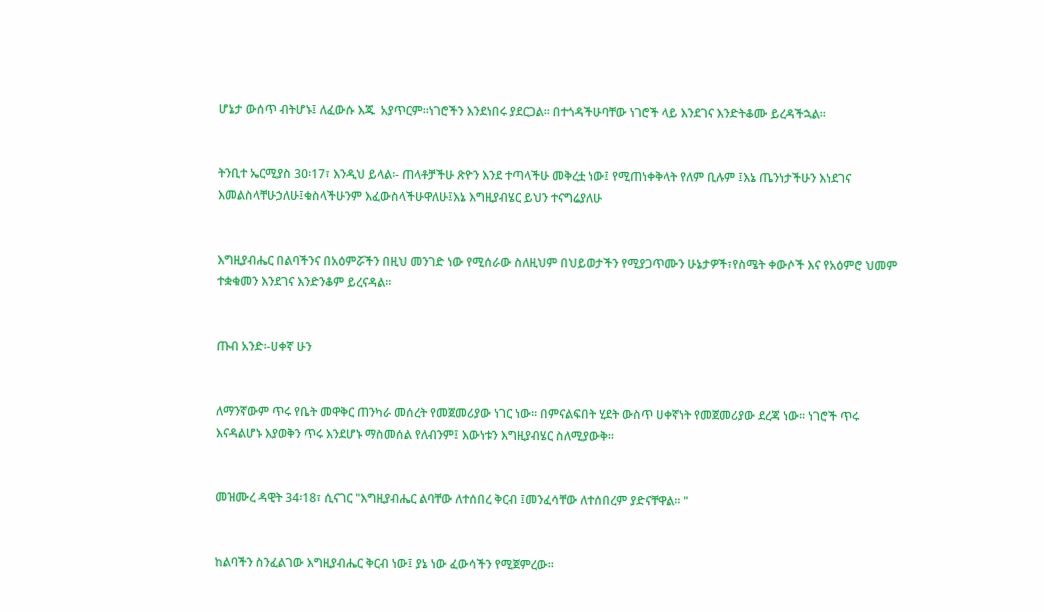ሆኔታ ውሰጥ ብትሆኑ፤ ለፈውሱ እጁ  አያጥርም፡፡ነገሮችን እንደነበሩ ያደርጋል፡፡ በተጎዳችሁባቸው ነገሮች ላይ እንደገና እንድትቆሙ ይረዳችኋል፡፡


ትንቢተ ኤርሚያስ 30፡17፣ እንዲህ ይላል፡- ጠላቶቻችሁ ጽዮን እንደ ተጣላችሁ መቅረቷ ነው፤ የሚጠነቀቅላት የለም ቢሉም ፤እኔ ጤንነታችሁን እነደገና እመልስላቸሁኃለሁ፤ቁስላችሁንም እፈውስላችሁዋለሁ፤እኔ እግዚያብሄር ይህን ተናግሬያለሁ


እግዚያብሔር በልባችንና በአዕምሯችን በዚህ መንገድ ነው የሚሰራው ስለዚህም በህይወታችን የሚያጋጥሙን ሁኔታዎች፣የስሜት ቀውሶች እና የአዕምሮ ህመም ተቋቁመን እንደገና እንድንቆም ይረናዳል፡፡


ጡብ አንድ፡-ሀቀኛ ሁን


ለማንኛውም ጥሩ የቤት መዋቅር ጠንካራ መሰረት የመጀመሪያው ነገር ነው፡፡ በምናልፍበት ሂደት ውስጥ ሀቀኛነት የመጀመሪያው ደረጃ ነው፡፡ ነገሮች ጥሩ እናዳልሆኑ እያወቅን ጥሩ እንደሆኑ ማስመሰል የለብንም፤ እውነቱን እግዚያብሄር ስለሚያውቅ፡፡


መዝሙረ ዳዊት 34፡18፣ ሲናገር "እግዚያብሔር ልባቸው ለተሰበረ ቅርብ ፤መንፈሳቸው ለተሰበረም ያድናቸዋል፡፡ "


ከልባችን ስንፈልገው እግዚያብሔር ቅርብ ነው፤ ያኔ ነው ፈውሳችን የሚጀምረው፡፡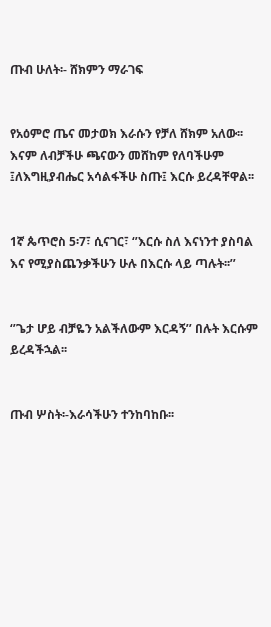ጡብ ሁለት፡- ሸክምን ማራገፍ


የአዕምሮ ጤና መታወክ እራሱን የቻለ ሸክም አለው፡፡ እናም ለብቻችሁ ጫናውን መሸከም የለባችሁም ፤ለእግዚያብሔር አሳልፋችሁ ስጡ፤ እርሱ ይረዳቸዋል፡፡


1ኛ ጴጥሮስ 5፡7፣ ሲናገር፣ ‘’እርሱ ስለ እናነንተ ያስባል እና የሚያስጨንቃችሁን ሁሉ በእርሱ ላይ ጣሉት፡፡’’


‘’ጌታ ሆይ ብቻዬን አልችለውም እርዳኝ’’ በሉት እርሱም ይረዳችኋል፡፡


ጡብ ሦስት፡-እራሳችሁን ተንከባከቡ፡፡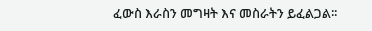ፈውስ እራስን መግዛት እና መስራትን ይፈልጋል፡፡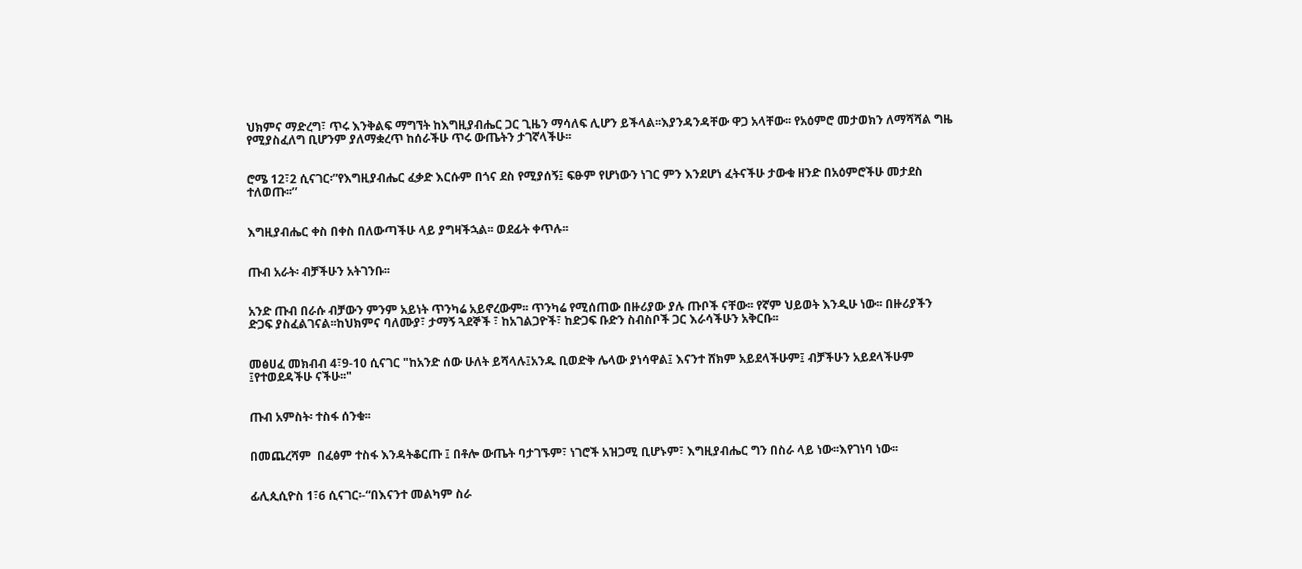ህክምና ማድረግ፣ ጥሩ እንቅልፍ ማግኘት ከእግዚያብሔር ጋር ጊዜን ማሳለፍ ሊሆን ይችላል፡፡እያንዳንዳቸው ዋጋ አላቸው፡፡ የአዕምሮ መታወክን ለማሻሻል ግዜ የሚያስፈለግ ቢሆንም ያለማቋረጥ ከሰራችሁ ጥሩ ውጤትን ታገኛላችሁ፡፡


ሮሜ 12፣2 ሲናገር፡”የእግዚያብሔር ፈቃድ እርሱም በጎና ደስ የሚያሰኝ፤ ፍፁም የሆነውን ነገር ምን እንደሆነ ፈትናችሁ ታውቁ ዘንድ በአዕምሮችሁ መታደስ ተለወጡ፡፡’’


እግዚያብሔር ቀስ በቀስ በለውጣችሁ ላይ ያግዛችኋል፡፡ ወደፊት ቀጥሉ፡፡


ጡብ አራት፡ ብቻችሁን አትገንቡ፡፡


አንድ ጡብ በራሱ ብቻውን ምንም አይነት ጥንካሬ አይኖረውም፡፡ ጥንካሬ የሚሰጠው በዙሪያው ያሉ ጡቦች ናቸው፡፡ የኛም ህይወት እንዲሁ ነው፡፡ በዙሪያችን ድጋፍ ያስፈልገናል፡፡ከህክምና ባለሙያ፣ ታማኝ ጓደኞች ፣ ከአገልጋዮች፣ ከድጋፍ ቡድን ስብስቦች ጋር እራሳችሁን አቅርቡ፡፡


መፅሀፈ መክብብ 4፣9-10 ሲናገር "ከአንድ ሰው ሁለት ይሻላሉ፤አንዱ ቢወድቅ ሌላው ያነሳዋል፤ እናንተ ሸክም አይደላችሁም፤ ብቻችሁን አይደላችሁም ፤የተወደዳችሁ ናችሁ፡፡"


ጡብ አምስት፡ ተስፋ ሰንቁ፡፡


በመጨረሻም  በፈፅም ተስፋ እንዳትቆርጡ ፤ በቶሎ ውጤት ባታገኙም፣ ነገሮች አዝጋሚ ቢሆኑም፣ እግዚያብሔር ግን በስራ ላይ ነው፡፡እየገነባ ነው፡፡


ፊሊጲሲዮስ 1፣6 ሲናገር፡-“በእናንተ መልካም ስራ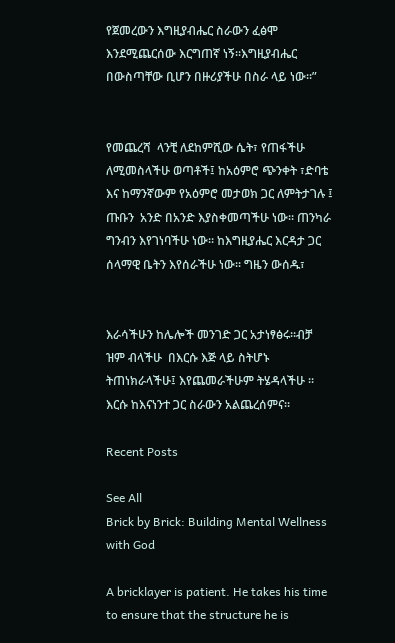የጀመረውን እግዚያብሔር ስራውን ፈፅሞ እንደሚጨርሰው እርግጠኛ ነኝ፡፡እግዚያብሔር በውስጣቸው ቢሆን በዙሪያችሁ በስራ ላይ ነው፡፡”


የመጨረሻ  ላንቺ ለደከምሺው ሴት፣ የጠፋችሁ ለሚመስላችሁ ወጣቶች፤ ከአዕምሮ ጭንቀት ፣ድባቴ እና ከማንኛውም የአዕምሮ መታወክ ጋር ለምትታገሉ ፤ ጡቡን  አንድ በአንድ እያስቀመጣችሁ ነው፡፡ ጠንካራ ግንብን እየገነባችሁ ነው፡፡ ከእግዚያሔር እርዳታ ጋር ሰላማዊ ቤትን እየሰራችሁ ነው፡፡ ግዜን ውሰዱ፣


እራሳችሁን ከሌሎች መንገድ ጋር አታነፃፅሩ፡፡ብቻ ዝም ብላችሁ  በእርሱ እጅ ላይ ስትሆኑ ትጠነክራላችሁ፤ እየጨመራችሁም ትሄዳላችሁ ፡፡እርሱ ከእናነንተ ጋር ስራውን አልጨረሰምና፡፡

Recent Posts

See All
Brick by Brick: Building Mental Wellness with God

A bricklayer is patient. He takes his time to ensure that the structure he is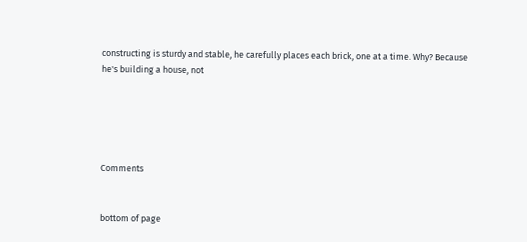constructing is sturdy and stable, he carefully places each brick, one at a time. Why? Because he's building a house, not





Comments


bottom of page